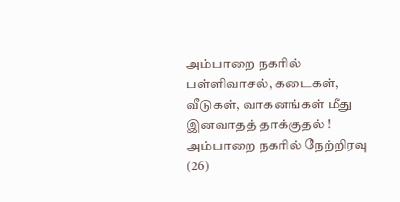அம்பாறை நகரில் பள்ளிவாசல், கடைகள், வீடுகள், வாகனங்கள் மீது இனவாதத் தாக்குதல் ! அம்பாறை நகரில் நேற்றிரவு (26)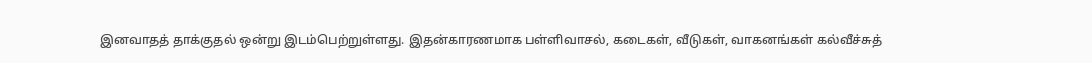இனவாதத் தாக்குதல் ஒன்று இடம்பெற்றுள்ளது. இதன்காரணமாக பள்ளிவாசல், கடைகள், வீடுகள், வாகனங்கள் கல்வீச்சுத்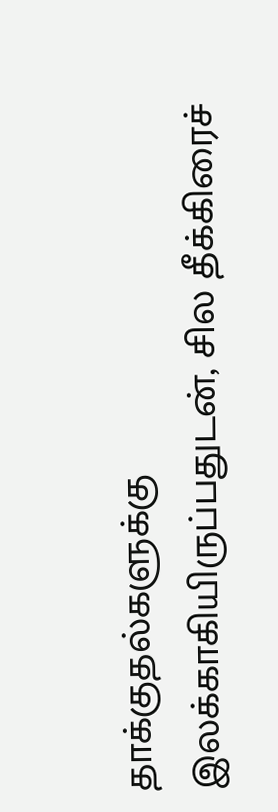தாக்குதல்களுக்கு இலக்காகியிருப்பதுடன், சில தீக்கிரைச்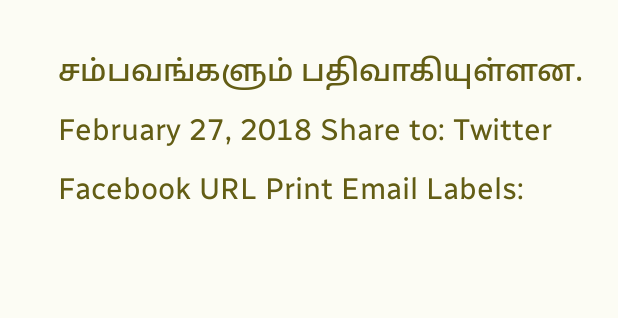சம்பவங்களும் பதிவாகியுள்ளன. February 27, 2018 Share to: Twitter Facebook URL Print Email Labels: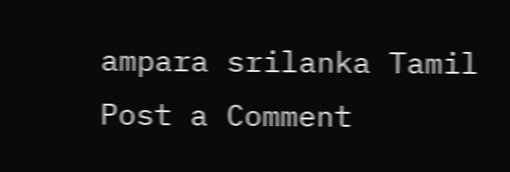ampara srilanka Tamil
Post a Comment